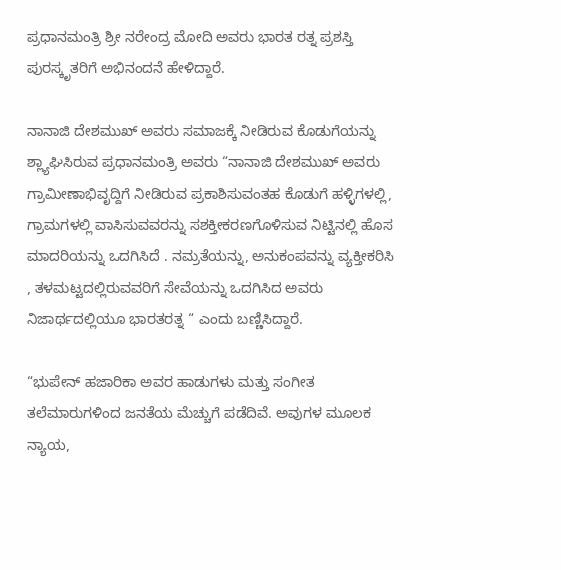ಪ್ರಧಾನಮಂತ್ರಿ ಶ್ರೀ ನರೇಂದ್ರ ಮೋದಿ ಅವರು ಭಾರತ ರತ್ನ ಪ್ರಶಸ್ತಿ ಪುರಸ್ಕೃತರಿಗೆ ಅಭಿನಂದನೆ ಹೇಳಿದ್ದಾರೆ.

ನಾನಾಜಿ ದೇಶಮುಖ್ ಅವರು ಸಮಾಜಕ್ಕೆ ನೀಡಿರುವ ಕೊಡುಗೆಯನ್ನು ಶ್ಲ್ಯಾಘಿಸಿರುವ ಪ್ರಧಾನಮಂತ್ರಿ ಅವರು “ನಾನಾಜಿ ದೇಶಮುಖ್ ಅವರು ಗ್ರಾಮೀಣಾಭಿವೃದ್ದಿಗೆ ನೀಡಿರುವ ಪ್ರಕಾಶಿಸುವಂತಹ ಕೊಡುಗೆ ಹಳ್ಳಿಗಳಲ್ಲಿ, ಗ್ರಾಮಗಳಲ್ಲಿ ವಾಸಿಸುವವರನ್ನು ಸಶಕ್ತೀಕರಣಗೊಳಿಸುವ ನಿಟ್ಟಿನಲ್ಲಿ ಹೊಸ ಮಾದರಿಯನ್ನು ಒದಗಿಸಿದೆ . ನಮ್ರತೆಯನ್ನು, ಅನುಕಂಪವನ್ನು ವ್ಯಕ್ತೀಕರಿಸಿ , ತಳಮಟ್ಟದಲ್ಲಿರುವವರಿಗೆ ಸೇವೆಯನ್ನು ಒದಗಿಸಿದ ಅವರು ನಿಜಾರ್ಥದಲ್ಲಿಯೂ ಭಾರತರತ್ನ “ ಎಂದು ಬಣ್ಣಿಸಿದ್ದಾರೆ.

“ಭುಪೇನ್ ಹಜಾರಿಕಾ ಅವರ ಹಾಡುಗಳು ಮತ್ತು ಸಂಗೀತ ತಲೆಮಾರುಗಳಿಂದ ಜನತೆಯ ಮೆಚ್ಚುಗೆ ಪಡೆದಿವೆ. ಅವುಗಳ ಮೂಲಕ ನ್ಯಾಯ,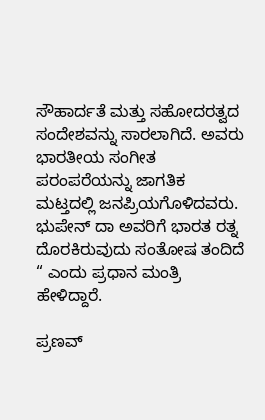ಸೌಹಾರ್ದತೆ ಮತ್ತು ಸಹೋದರತ್ವದ ಸಂದೇಶವನ್ನು ಸಾರಲಾಗಿದೆ. ಅವರು ಭಾರತೀಯ ಸಂಗೀತ ಪರಂಪರೆಯನ್ನು ಜಾಗತಿಕ ಮಟ್ತದಲ್ಲಿ ಜನಪ್ರಿಯಗೊಳಿದವರು. ಭುಪೇನ್ ದಾ ಅವರಿಗೆ ಭಾರತ ರತ್ನ ದೊರಕಿರುವುದು ಸಂತೋಷ ತಂದಿದೆ “ ಎಂದು ಪ್ರಧಾನ ಮಂತ್ರಿ ಹೇಳಿದ್ದಾರೆ.

ಪ್ರಣವ್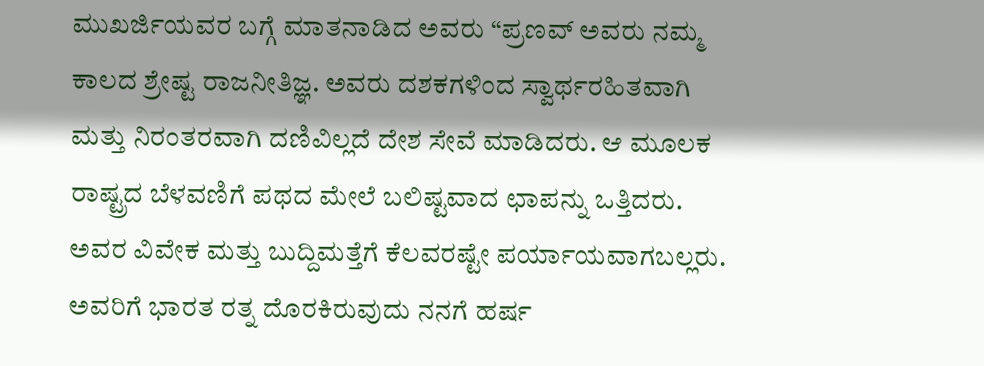ಮುಖರ್ಜಿಯವರ ಬಗ್ಗೆ ಮಾತನಾಡಿದ ಅವರು “ಪ್ರಣವ್ ಅವರು ನಮ್ಮ ಕಾಲದ ಶ್ರೇಷ್ಟ ರಾಜನೀತಿಜ್ಞ. ಅವರು ದಶಕಗಳಿಂದ ಸ್ವಾರ್ಥರಹಿತವಾಗಿ ಮತ್ತು ನಿರಂತರವಾಗಿ ದಣಿವಿಲ್ಲದೆ ದೇಶ ಸೇವೆ ಮಾಡಿದರು. ಆ ಮೂಲಕ ರಾಷ್ಟ್ರದ ಬೆಳವಣಿಗೆ ಪಥದ ಮೇಲೆ ಬಲಿಷ್ಟವಾದ ಛಾಪನ್ನು ಒತ್ತಿದರು. ಅವರ ವಿವೇಕ ಮತ್ತು ಬುದ್ದಿಮತ್ತೆಗೆ ಕೆಲವರಷ್ಟೇ ಪರ್ಯಾಯವಾಗಬಲ್ಲರು. ಅವರಿಗೆ ಭಾರತ ರತ್ನ ದೊರಕಿರುವುದು ನನಗೆ ಹರ್ಷ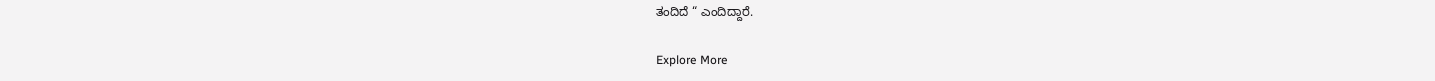ತಂದಿದೆ “ ಎಂದಿದ್ದಾರೆ.

Explore More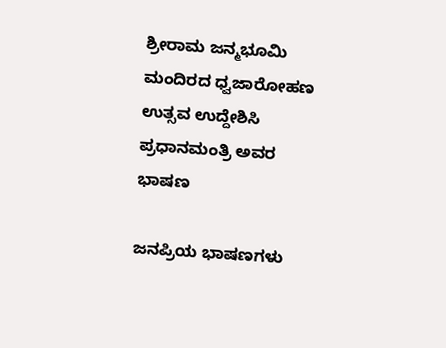ಶ್ರೀರಾಮ ಜನ್ಮಭೂಮಿ ಮಂದಿರದ ಧ್ವಜಾರೋಹಣ ಉತ್ಸವ ಉದ್ದೇಶಿಸಿ ಪ್ರಧಾನಮಂತ್ರಿ ಅವರ ಭಾಷಣ

ಜನಪ್ರಿಯ ಭಾಷಣಗಳು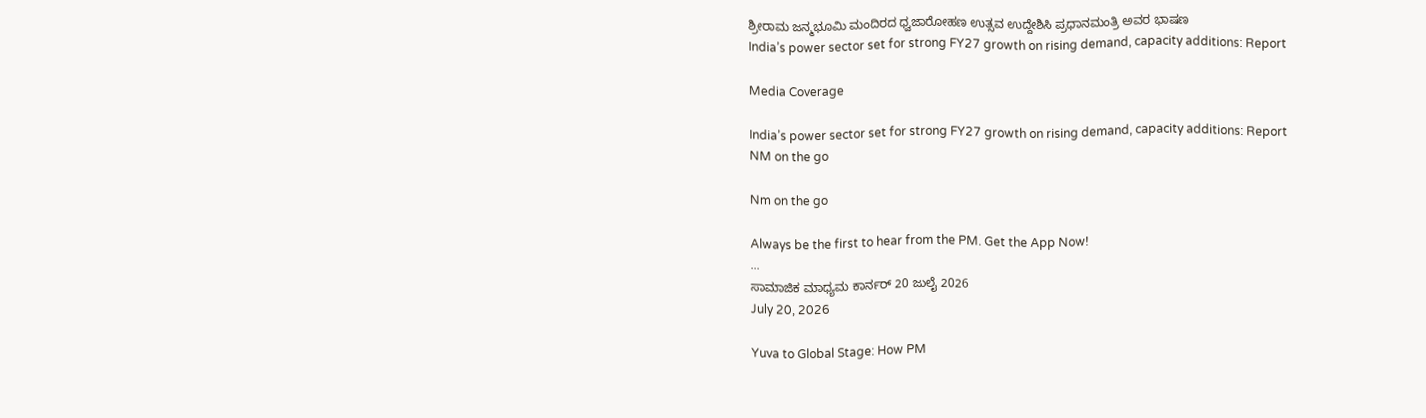ಶ್ರೀರಾಮ ಜನ್ಮಭೂಮಿ ಮಂದಿರದ ಧ್ವಜಾರೋಹಣ ಉತ್ಸವ ಉದ್ದೇಶಿಸಿ ಪ್ರಧಾನಮಂತ್ರಿ ಅವರ ಭಾಷಣ
India’s power sector set for strong FY27 growth on rising demand, capacity additions: Report

Media Coverage

India’s power sector set for strong FY27 growth on rising demand, capacity additions: Report
NM on the go

Nm on the go

Always be the first to hear from the PM. Get the App Now!
...
ಸಾಮಾಜಿಕ ಮಾಧ್ಯಮ ಕಾರ್ನರ್ 20 ಜುಲೈ 2026
July 20, 2026

Yuva to Global Stage: How PM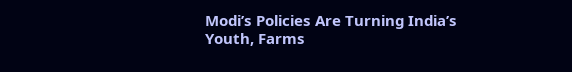Modi’s Policies Are Turning India’s Youth, Farms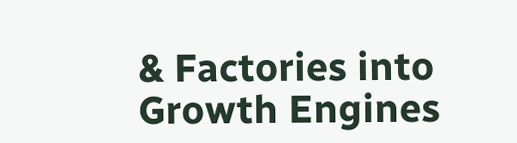& Factories into Growth Engines